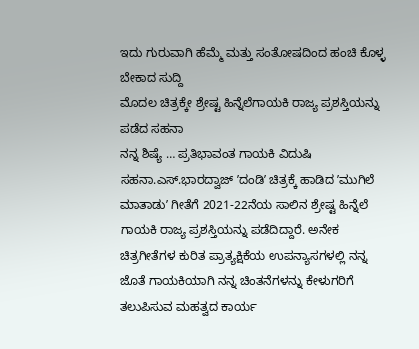ಇದು ಗುರುವಾಗಿ ಹೆಮ್ಮೆ ಮತ್ತು ಸಂತೋಷದಿಂದ ಹಂಚಿ ಕೊಳ್ಳ ಬೇಕಾದ ಸುದ್ದಿ
ಮೊದಲ ಚಿತ್ರಕ್ಕೇ ಶ್ರೇಷ್ಟ ಹಿನ್ನೆಲೆಗಾಯಕಿ ರಾಜ್ಯ ಪ್ರಶಸ್ತಿಯನ್ನು ಪಡೆದ ಸಹನಾ
ನನ್ನ ಶಿಷ್ಯೆ … ಪ್ರತಿಭಾವಂತ ಗಾಯಕಿ ವಿದುಷಿ ಸಹನಾ.ಎಸ್.ಭಾರದ್ವಾಜ್ ʼದಂಡಿʼ ಚಿತ್ರಕ್ಕೆ ಹಾಡಿದ ʼಮುಗಿಲೆ ಮಾತಾಡುʼ ಗೀತೆಗೆ 2021-22ನೆಯ ಸಾಲಿನ ಶ್ರೇಷ್ಟ ಹಿನ್ನೆಲೆ ಗಾಯಕಿ ರಾಜ್ಯ ಪ್ರಶಸ್ತಿಯನ್ನು ಪಡೆದಿದ್ದಾರೆ. ಅನೇಕ ಚಿತ್ರಗೀತೆಗಳ ಕುರಿತ ಪ್ರಾತ್ಯಕ್ಷಿಕೆಯ ಉಪನ್ಯಾಸಗಳಲ್ಲಿ ನನ್ನ ಜೊತೆ ಗಾಯಕಿಯಾಗಿ ನನ್ನ ಚಿಂತನೆಗಳನ್ನು ಕೇಳುಗರಿಗೆ ತಲುಪಿಸುವ ಮಹತ್ವದ ಕಾರ್ಯ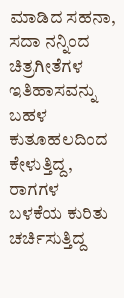ಮಾಡಿದ ಸಹನಾ, ಸದಾ ನನ್ನಿಂದ ಚಿತ್ರಗೀತೆಗಳ ಇತಿಹಾಸವನ್ನು ಬಹಳ ಕುತೂಹಲದಿಂದ ಕೇಳುತ್ತಿದ್ದ, ರಾಗಗಳ ಬಳಕೆಯ ಕುರಿತು ಚರ್ಚಿಸುತ್ತಿದ್ದ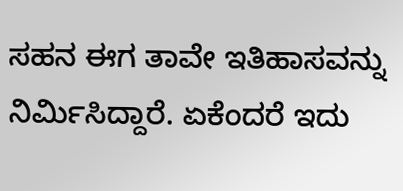ಸಹನ ಈಗ ತಾವೇ ಇತಿಹಾಸವನ್ನು ನಿರ್ಮಿಸಿದ್ದಾರೆ. ಏಕೆಂದರೆ ಇದು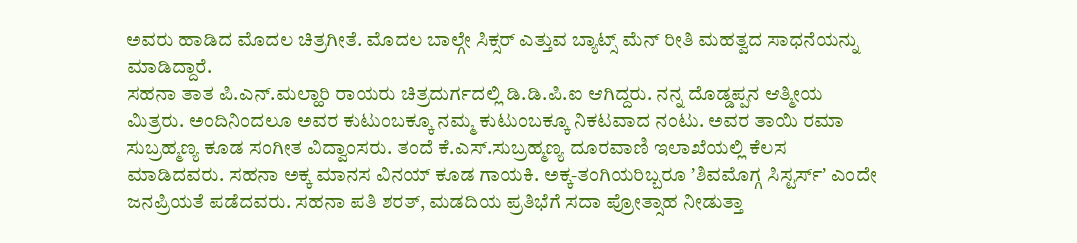ಅವರು ಹಾಡಿದ ಮೊದಲ ಚಿತ್ರಗೀತೆ. ಮೊದಲ ಬಾಲ್ಗೇ ಸಿಕ್ಸರ್ ಎತ್ತುವ ಬ್ಯಾಟ್ಸ್ ಮೆನ್ ರೀತಿ ಮಹತ್ವದ ಸಾಧನೆಯನ್ನು ಮಾಡಿದ್ದಾರೆ.
ಸಹನಾ ತಾತ ಪಿ.ಎನ್.ಮಲ್ಹಾರಿ ರಾಯರು ಚಿತ್ರದುರ್ಗದಲ್ಲಿ ಡಿ.ಡಿ.ಪಿ.ಐ ಆಗಿದ್ದರು. ನನ್ನ ದೊಡ್ಡಪ್ಪನ ಆತ್ಮೀಯ ಮಿತ್ರರು. ಅಂದಿನಿಂದಲೂ ಅವರ ಕುಟುಂಬಕ್ಕೂ ನಮ್ಮ ಕುಟುಂಬಕ್ಕೂ ನಿಕಟವಾದ ನಂಟು. ಅವರ ತಾಯಿ ರಮಾ ಸುಬ್ರಹ್ಮಣ್ಯ ಕೂಡ ಸಂಗೀತ ವಿದ್ವಾಂಸರು. ತಂದೆ ಕೆ.ಎಸ್.ಸುಬ್ರಹ್ಮಣ್ಯ ದೂರವಾಣಿ ಇಲಾಖೆಯಲ್ಲಿ ಕೆಲಸ ಮಾಡಿದವರು. ಸಹನಾ ಅಕ್ಕ ಮಾನಸ ವಿನಯ್ ಕೂಡ ಗಾಯಕಿ. ಅಕ್ಕ-ತಂಗಿಯರಿಬ್ಬರೂ ʼಶಿವಮೊಗ್ಗ ಸಿಸ್ಟರ್ಸ್ʼ ಎಂದೇ ಜನಪ್ರಿಯತೆ ಪಡೆದವರು. ಸಹನಾ ಪತಿ ಶರತ್, ಮಡದಿಯ ಪ್ರತಿಭೆಗೆ ಸದಾ ಪ್ರೋತ್ಸಾಹ ನೀಡುತ್ತಾ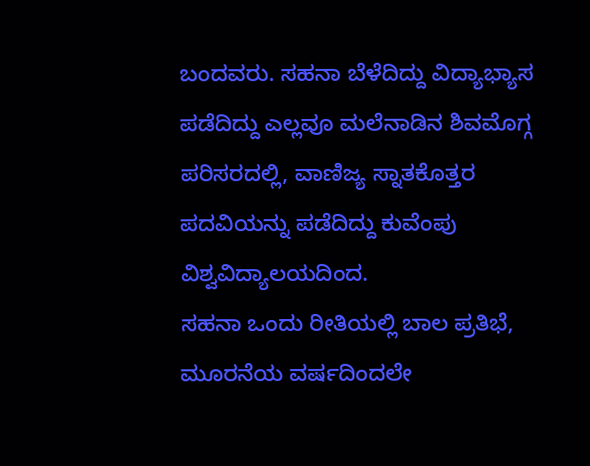ಬಂದವರು. ಸಹನಾ ಬೆಳೆದಿದ್ದು ವಿದ್ಯಾಭ್ಯಾಸ ಪಡೆದಿದ್ದು ಎಲ್ಲವೂ ಮಲೆನಾಡಿನ ಶಿವಮೊಗ್ಗ ಪರಿಸರದಲ್ಲಿ, ವಾಣಿಜ್ಯ ಸ್ನಾತಕೊತ್ತರ ಪದವಿಯನ್ನು ಪಡೆದಿದ್ದು ಕುವೆಂಪು ವಿಶ್ವವಿದ್ಯಾಲಯದಿಂದ.
ಸಹನಾ ಒಂದು ರೀತಿಯಲ್ಲಿ ಬಾಲ ಪ್ರತಿಭೆ, ಮೂರನೆಯ ವರ್ಷದಿಂದಲೇ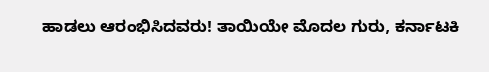ಹಾಡಲು ಆರಂಭಿಸಿದವರು! ತಾಯಿಯೇ ಮೊದಲ ಗುರು, ಕರ್ನಾಟಕಿ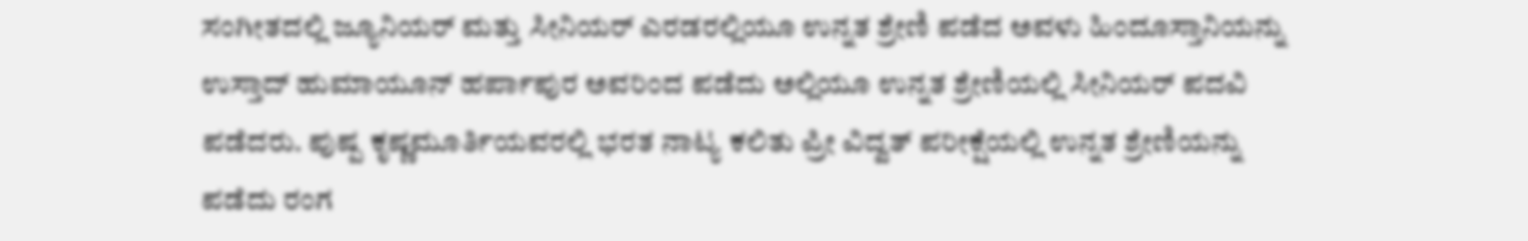ಸಂಗೀತದಲ್ಲಿ ಜ್ಯೂನಿಯರ್ ಮತ್ತು ಸೀನಿಯರ್ ಎರಡರಲ್ಲಿಯೂ ಉನ್ನತ ಶ್ರೇಣಿ ಪಡೆದ ಅವಳು ಹಿಂದೂಸ್ತಾನಿಯನ್ನು ಉಸ್ತಾದ್ ಹುಮಾಯೂನ್ ಹರ್ಪಾಪುರ ಅವರಿಂದ ಪಡೆದು ಅಲ್ಲಿಯೂ ಉನ್ನತ ಶ್ರೇಣಿಯಲ್ಲಿ ಸೀನಿಯರ್ ಪದವಿ ಪಡೆದರು. ಪುಷ್ಪ ಕೃಷ್ಣಮೂರ್ತಿಯವರಲ್ಲಿ ಭರತ ನಾಟ್ಯ ಕಲಿತು ಪ್ರೀ ವಿದ್ವತ್ ಪರೀಕ್ಷೆಯಲ್ಲಿ ಉನ್ನತ ಶ್ರೇಣಿಯನ್ನು ಪಡೆದು ರಂಗ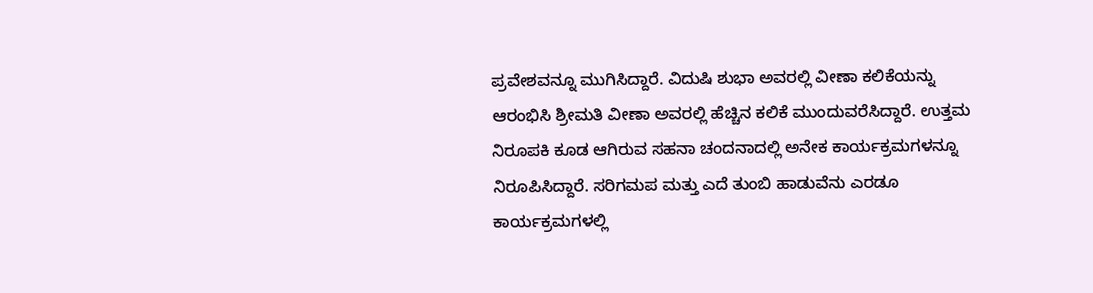ಪ್ರವೇಶವನ್ನೂ ಮುಗಿಸಿದ್ದಾರೆ. ವಿದುಷಿ ಶುಭಾ ಅವರಲ್ಲಿ ವೀಣಾ ಕಲಿಕೆಯನ್ನು ಆರಂಭಿಸಿ ಶ್ರೀಮತಿ ವೀಣಾ ಅವರಲ್ಲಿ ಹೆಚ್ಚಿನ ಕಲಿಕೆ ಮುಂದುವರೆಸಿದ್ದಾರೆ. ಉತ್ತಮ ನಿರೂಪಕಿ ಕೂಡ ಆಗಿರುವ ಸಹನಾ ಚಂದನಾದಲ್ಲಿ ಅನೇಕ ಕಾರ್ಯಕ್ರಮಗಳನ್ನೂ ನಿರೂಪಿಸಿದ್ದಾರೆ. ಸರಿಗಮಪ ಮತ್ತು ಎದೆ ತುಂಬಿ ಹಾಡುವೆನು ಎರಡೂ ಕಾರ್ಯಕ್ರಮಗಳಲ್ಲಿ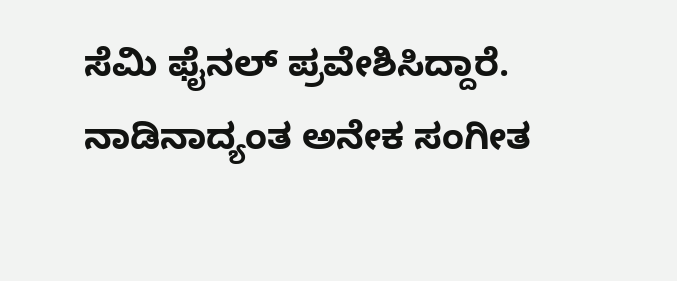ಸೆಮಿ ಫೈನಲ್ ಪ್ರವೇಶಿಸಿದ್ದಾರೆ. ನಾಡಿನಾದ್ಯಂತ ಅನೇಕ ಸಂಗೀತ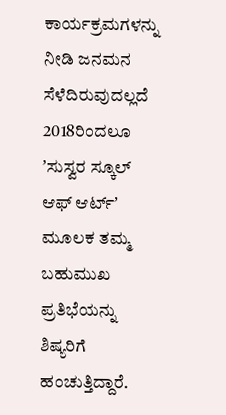ಕಾರ್ಯಕ್ರಮಗಳನ್ನು ನೀಡಿ ಜನಮನ ಸೆಳೆದಿರುವುದಲ್ಲದೆ 2018ರಿಂದಲೂ ʼಸುಸ್ವರ ಸ್ಕೂಲ್ ಆಫ್ ಆರ್ಟ್ʼ ಮೂಲಕ ತಮ್ಮ ಬಹುಮುಖ ಪ್ರತಿಭೆಯನ್ನು ಶಿಷ್ಯರಿಗೆ ಹಂಚುತ್ತಿದ್ದಾರೆ.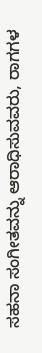ಸಹನಾ ಸಂಗೀತವನ್ನು ಆರಾಧಿಸುವವರು, ರಾಗಗಳ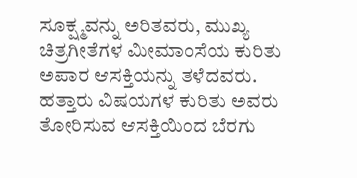ಸೂಕ್ಷ್ಮವನ್ನು ಅರಿತವರು, ಮುಖ್ಯ ಚಿತ್ರಗೀತೆಗಳ ಮೀಮಾಂಸೆಯ ಕುರಿತು ಅಪಾರ ಆಸಕ್ತಿಯನ್ನು ತಳೆದವರು. ಹತ್ತಾರು ವಿಷಯಗಳ ಕುರಿತು ಅವರು ತೋರಿಸುವ ಆಸಕ್ತಿಯಿಂದ ಬೆರಗು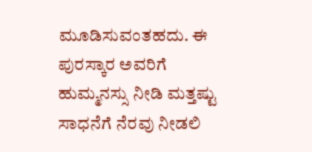ಮೂಡಿಸುವಂತಹದು. ಈ ಪುರಸ್ಕಾರ ಅವರಿಗೆ ಹುಮ್ಮನಸ್ಸು ನೀಡಿ ಮತ್ತಷ್ಟು ಸಾಧನೆಗೆ ನೆರವು ನೀಡಲಿ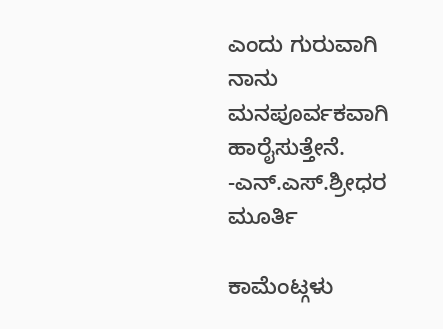ಎಂದು ಗುರುವಾಗಿ ನಾನು ಮನಪೂರ್ವಕವಾಗಿ ಹಾರೈಸುತ್ತೇನೆ.
-ಎನ್.ಎಸ್.ಶ್ರೀಧರ ಮೂರ್ತಿ

ಕಾಮೆಂಟ್ಗಳು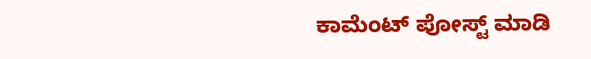ಕಾಮೆಂಟ್ ಪೋಸ್ಟ್ ಮಾಡಿ